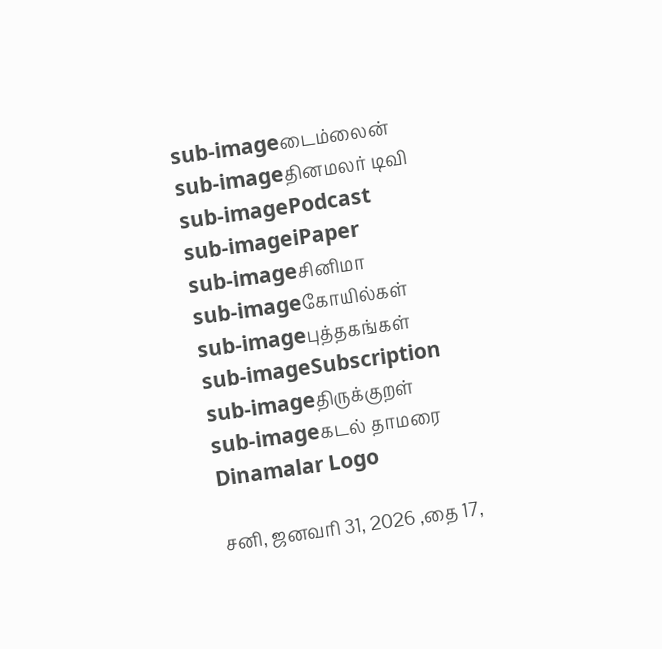sub-imageடைம்லைன்
sub-imageதினமலர் டிவி
sub-imagePodcast
sub-imageiPaper
sub-imageசினிமா
sub-imageகோயில்கள்
sub-imageபுத்தகங்கள்
sub-imageSubscription
sub-imageதிருக்குறள்
sub-imageகடல் தாமரை
Dinamalar Logo

சனி, ஜனவரி 31, 2026 ,தை 17,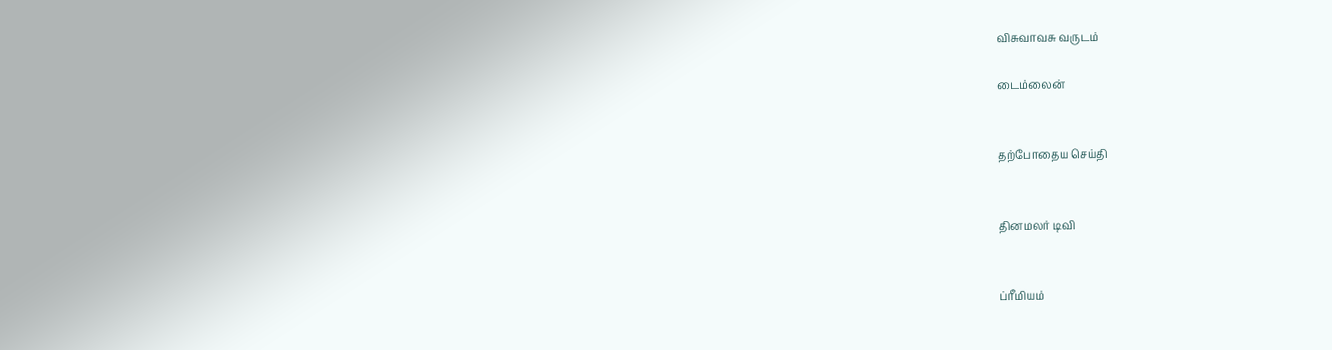விசுவாவசு வருடம்

டைம்லைன்


தற்போதைய செய்தி


தினமலர் டிவி


ப்ரீமியம்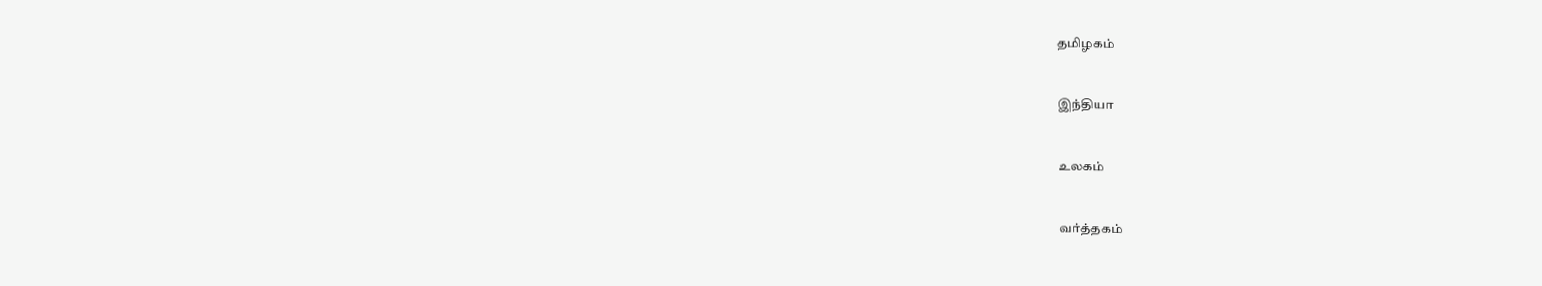தமிழகம்


இந்தியா


உலகம்


வர்த்தகம்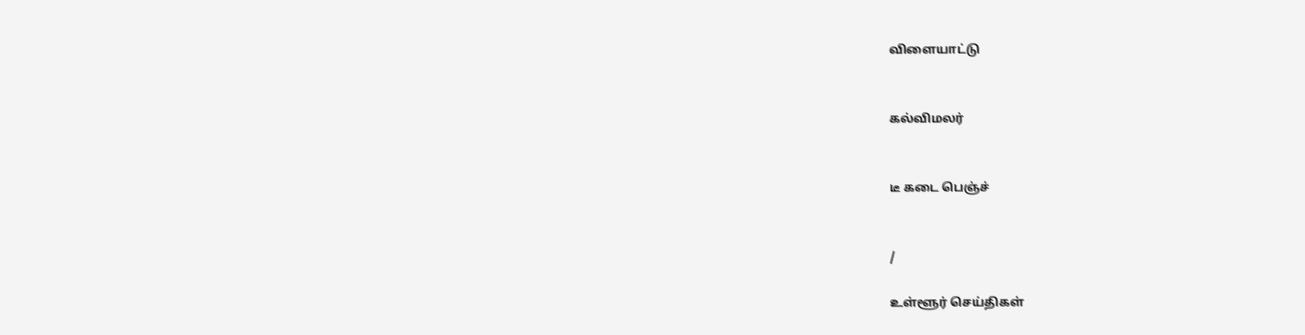விளையாட்டு


கல்விமலர்


டீ கடை பெஞ்ச்


/

உள்ளூர் செய்திகள்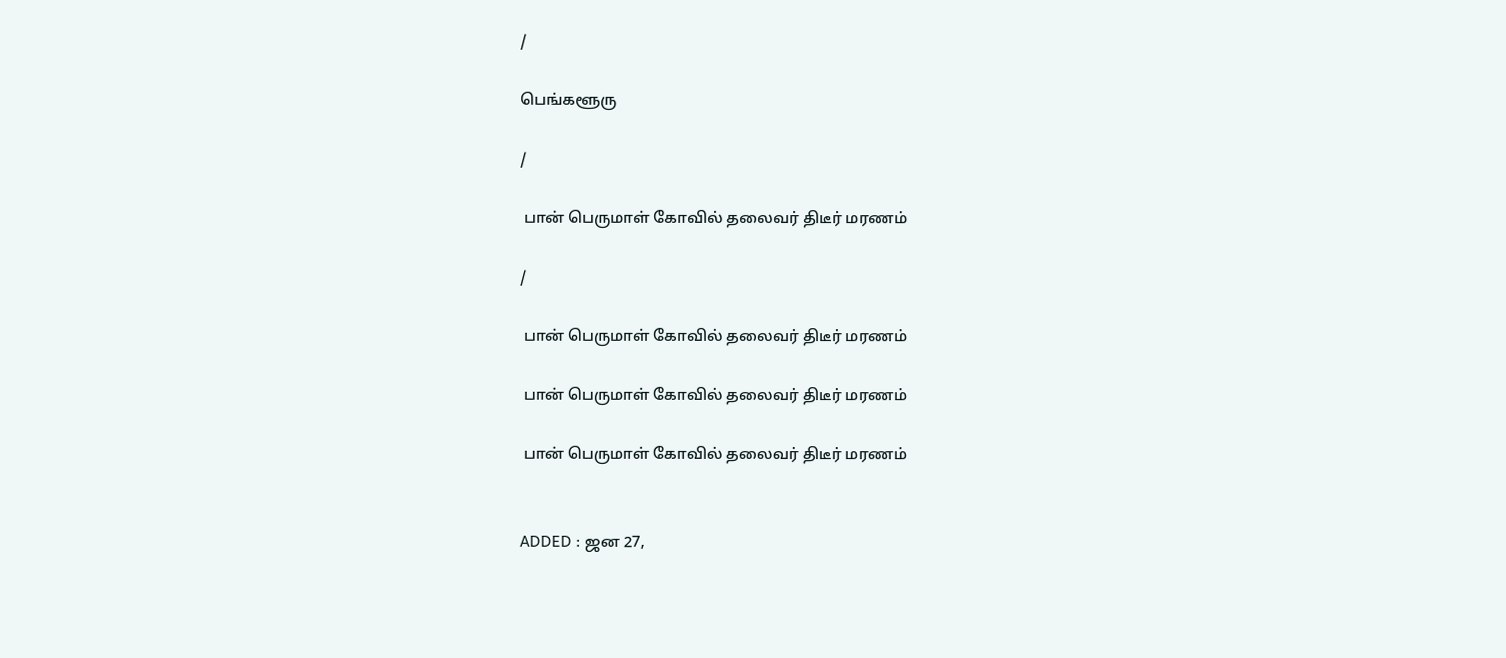/

பெங்களூரு

/

 பான் பெருமாள் கோவில் தலைவர் திடீர் மரணம்

/

 பான் பெருமாள் கோவில் தலைவர் திடீர் மரணம்

 பான் பெருமாள் கோவில் தலைவர் திடீர் மரணம்

 பான் பெருமாள் கோவில் தலைவர் திடீர் மரணம்


ADDED : ஜன 27,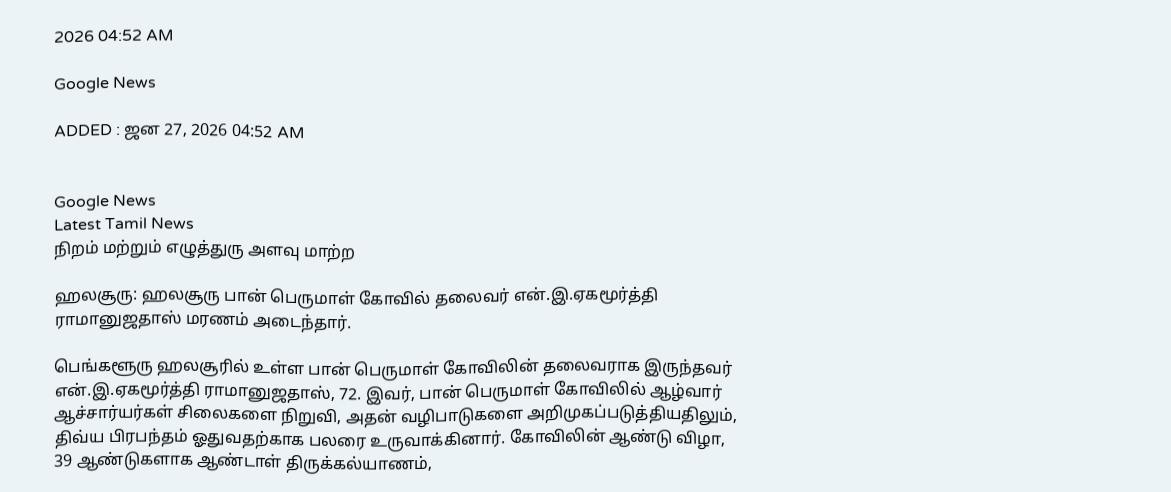2026 04:52 AM

Google News

ADDED : ஜன 27, 2026 04:52 AM


Google News
Latest Tamil News
நிறம் மற்றும் எழுத்துரு அளவு மாற்ற

ஹலசூரு: ஹலசூரு பான் பெருமாள் கோவில் தலைவர் என்.இ.ஏகமூர்த்தி ராமானுஜதாஸ் மரணம் அடைந்தார்.

பெங்களூரு ஹலசூரில் உள்ள பான் பெருமாள் கோவிலின் தலைவராக இருந்தவர் என்.இ.ஏகமூர்த்தி ராமானுஜதாஸ், 72. இவர், பான் பெருமாள் கோவிலில் ஆழ்வார் ஆச்சார்யர்கள் சிலைகளை நிறுவி, அதன் வழிபாடுகளை அறிமுகப்படுத்தியதிலும், திவ்ய பிரபந்தம் ஓதுவதற்காக பலரை உருவாக்கினார். கோவிலின் ஆண்டு விழா, 39 ஆண்டுகளாக ஆண்டாள் திருக்கல்யாணம்,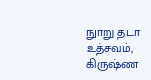நுாறு தடா உத்சவம், கிருஷ்ண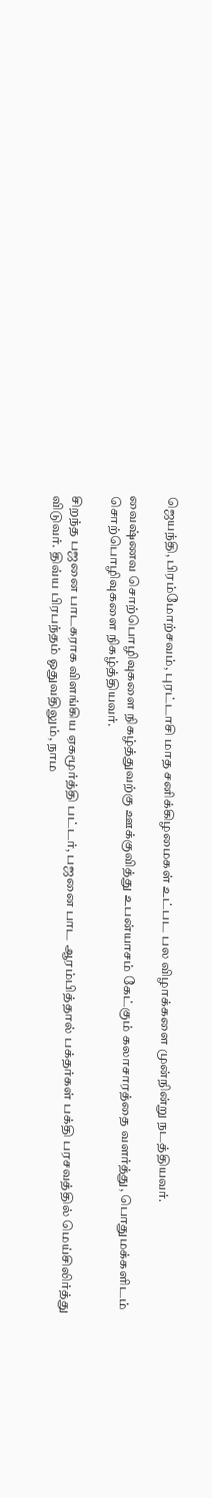ஜெயந்தி, பிரம்மோற்சவம், புரட்டாசி மாத சனிக்கிழமைகள் உட்பட பல விழாக்களை முன்நின்று நடத்தியவர்.

வைஷ்ணவ சொற்பொழிவுகளை நிகழ்த்துவற்கு ஊக்குவித்து உபன்யாசம் கேட்கும் கலாசாரத்தை வளர்த்து, பொதுமக்களிடம் சொற்பொழிவுகளை நிகழ்த்தியவர்.

சிறந்த பஜனை பாடகராக விளங்கிய ஏகமூர்த்தி பட்டர், பஜனை பாட ஆரம்பித்தால் பக்தர்கள் பக்தி பரசவத்தில் மெய்சிலிர்த்து விடுவர். திவ்ய பிரபந்தம் ஓதுவதிலும், நாம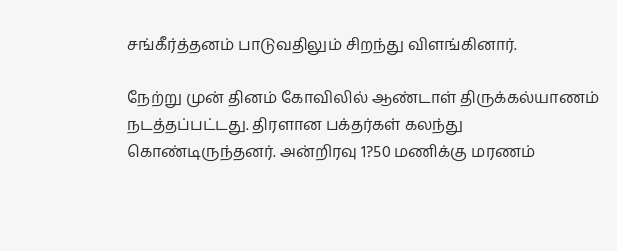சங்கீர்த்தனம் பாடுவதிலும் சிறந்து விளங்கினார்.

நேற்று முன் தினம் கோவிலில் ஆண்டாள் திருக்கல்யாணம் நடத்தப்பட்டது. திரளான பக்தர்கள் கலந்து கொண்டிருந்தனர். அன்றிரவு 1?50 மணிக்கு மரணம்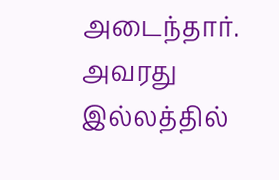அடைந்தார். அவரது இல்லத்தில்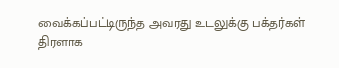வைக்கப்பட்டிருந்த அவரது உடலுக்கு பக்தர்கள் திரளாக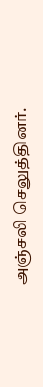அஞ்சலி செலுத்தினர்.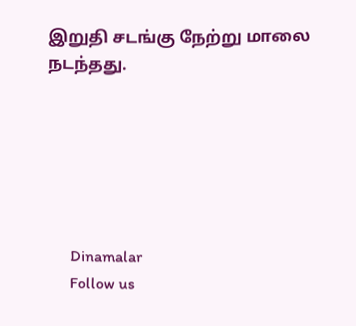இறுதி சடங்கு நேற்று மாலை நடந்தது.






      Dinamalar
      Follow us